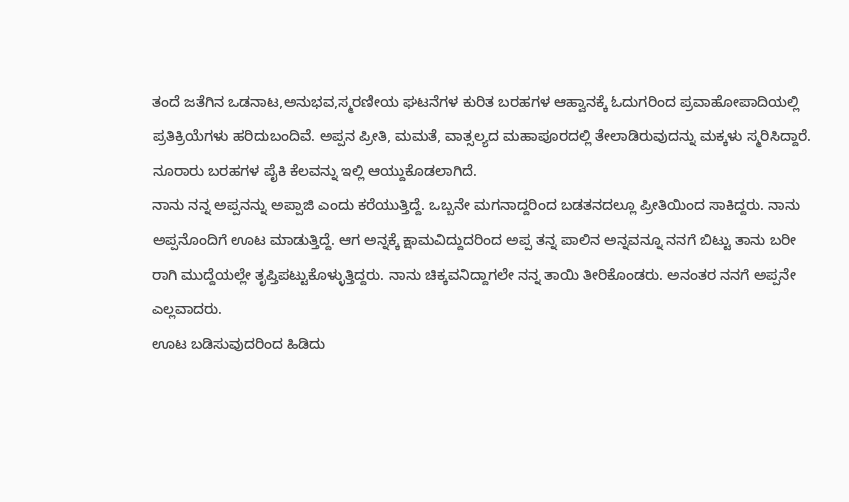ತಂದೆ ಜತೆಗಿನ ಒಡನಾಟ,ಅನುಭವ,ಸ್ಮರಣೀಯ ಘಟನೆಗಳ ಕುರಿತ ಬರಹಗಳ ಆಹ್ವಾನಕ್ಕೆ ಓದುಗರಿಂದ ಪ್ರವಾಹೋಪಾದಿಯಲ್ಲಿ ಪ್ರತಿಕ್ರಿಯೆಗಳು ಹರಿದುಬಂದಿವೆ. ಅಪ್ಪನ ಪ್ರೀತಿ, ಮಮತೆ, ವಾತ್ಸಲ್ಯದ ಮಹಾಪೂರದಲ್ಲಿ ತೇಲಾಡಿರುವುದನ್ನು ಮಕ್ಕಳು ಸ್ಮರಿಸಿದ್ದಾರೆ. ನೂರಾರು ಬರಹಗಳ ಪೈಕಿ ಕೆಲವನ್ನು ಇಲ್ಲಿ ಆಯ್ದುಕೊಡಲಾಗಿದೆ.
ನಾನು ನನ್ನ ಅಪ್ಪನನ್ನು ಅಪ್ಪಾಜಿ ಎಂದು ಕರೆಯುತ್ತಿದ್ದೆ. ಒಬ್ಬನೇ ಮಗನಾದ್ದರಿಂದ ಬಡತನದಲ್ಲೂ ಪ್ರೀತಿಯಿಂದ ಸಾಕಿದ್ದರು. ನಾನು ಅಪ್ಪನೊಂದಿಗೆ ಊಟ ಮಾಡುತ್ತಿದ್ದೆ. ಆಗ ಅನ್ನಕ್ಕೆ ಕ್ಷಾಮವಿದ್ದುದರಿಂದ ಅಪ್ಪ ತನ್ನ ಪಾಲಿನ ಅನ್ನವನ್ನೂ ನನಗೆ ಬಿಟ್ಟು ತಾನು ಬರೀ ರಾಗಿ ಮುದ್ದೆಯಲ್ಲೇ ತೃಪ್ತಿಪಟ್ಟುಕೊಳ್ಳುತ್ತಿದ್ದರು. ನಾನು ಚಿಕ್ಕವನಿದ್ದಾಗಲೇ ನನ್ನ ತಾಯಿ ತೀರಿಕೊಂಡರು. ಅನಂತರ ನನಗೆ ಅಪ್ಪನೇ ಎಲ್ಲವಾದರು.
ಊಟ ಬಡಿಸುವುದರಿಂದ ಹಿಡಿದು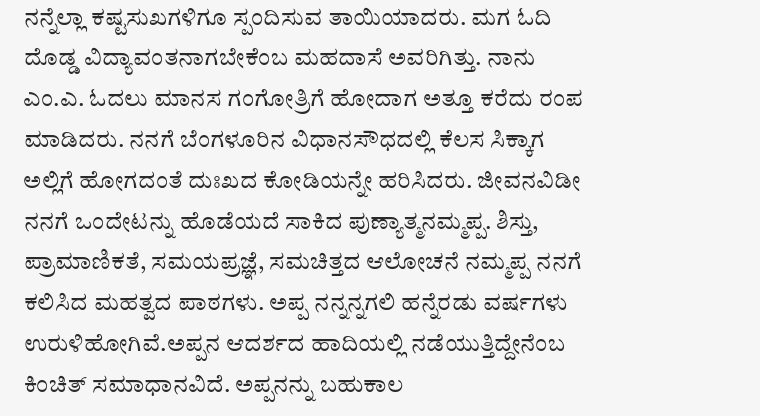ನನ್ನೆಲ್ಲಾ ಕಷ್ಟಸುಖಗಳಿಗೂ ಸ್ಪಂದಿಸುವ ತಾಯಿಯಾದರು. ಮಗ ಓದಿ ದೊಡ್ಡ ವಿದ್ಯಾವಂತನಾಗಬೇಕೆಂಬ ಮಹದಾಸೆ ಅವರಿಗಿತ್ತು. ನಾನು ಎಂ.ಎ. ಓದಲು ಮಾನಸ ಗಂಗೋತ್ರಿಗೆ ಹೋದಾಗ ಅತ್ತೂ ಕರೆದು ರಂಪ ಮಾಡಿದರು. ನನಗೆ ಬೆಂಗಳೂರಿನ ವಿಧಾನಸೌಧದಲ್ಲಿ ಕೆಲಸ ಸಿಕ್ಕಾಗ ಅಲ್ಲಿಗೆ ಹೋಗದಂತೆ ದುಃಖದ ಕೋಡಿಯನ್ನೇ ಹರಿಸಿದರು. ಜೀವನವಿಡೀ ನನಗೆ ಒಂದೇಟನ್ನು ಹೊಡೆಯದೆ ಸಾಕಿದ ಪುಣ್ಯಾತ್ಮನಮ್ಮಪ್ಪ. ಶಿಸ್ತು, ಪ್ರಾಮಾಣಿಕತೆ, ಸಮಯಪ್ರಜ್ಞೆ, ಸಮಚಿತ್ತದ ಆಲೋಚನೆ ನಮ್ಮಪ್ಪ ನನಗೆ ಕಲಿಸಿದ ಮಹತ್ವದ ಪಾಠಗಳು. ಅಪ್ಪ ನನ್ನನ್ನಗಲಿ ಹನ್ನೆರಡು ವರ್ಷಗಳು ಉರುಳಿಹೋಗಿವೆ.ಅಪ್ಪನ ಆದರ್ಶದ ಹಾದಿಯಲ್ಲಿ ನಡೆಯುತ್ತಿದ್ದೇನೆಂಬ ಕಿಂಚಿತ್ ಸಮಾಧಾನವಿದೆ. ಅಪ್ಪನನ್ನು ಬಹುಕಾಲ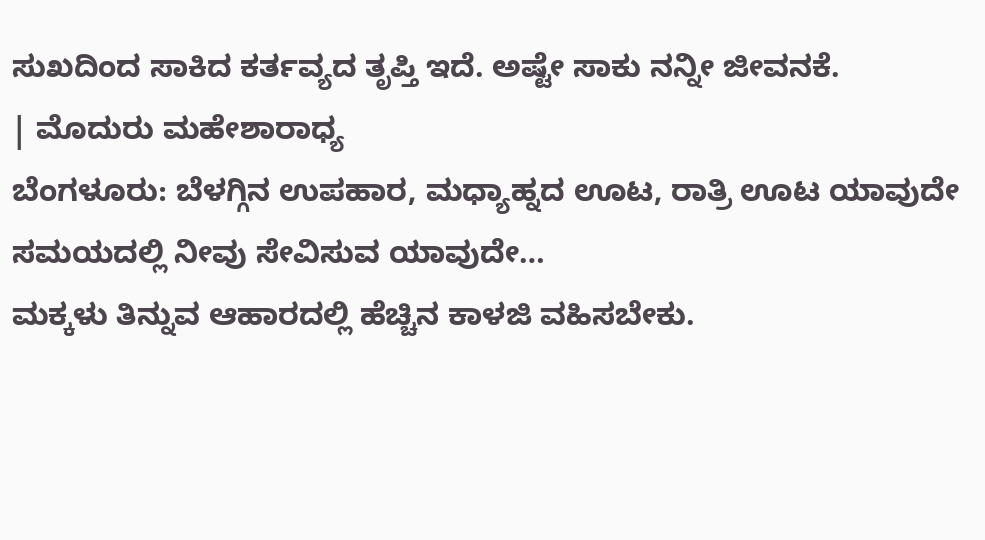ಸುಖದಿಂದ ಸಾಕಿದ ಕರ್ತವ್ಯದ ತೃಪ್ತಿ ಇದೆ. ಅಷ್ಟೇ ಸಾಕು ನನ್ನೀ ಜೀವನಕೆ.
| ಮೊದುರು ಮಹೇಶಾರಾಧ್ಯ
ಬೆಂಗಳೂರು: ಬೆಳಗ್ಗಿನ ಉಪಹಾರ, ಮಧ್ಯಾಹ್ನದ ಊಟ, ರಾತ್ರಿ ಊಟ ಯಾವುದೇ ಸಮಯದಲ್ಲಿ ನೀವು ಸೇವಿಸುವ ಯಾವುದೇ…
ಮಕ್ಕಳು ತಿನ್ನುವ ಆಹಾರದಲ್ಲಿ ಹೆಚ್ಚಿನ ಕಾಳಜಿ ವಹಿಸಬೇಕು.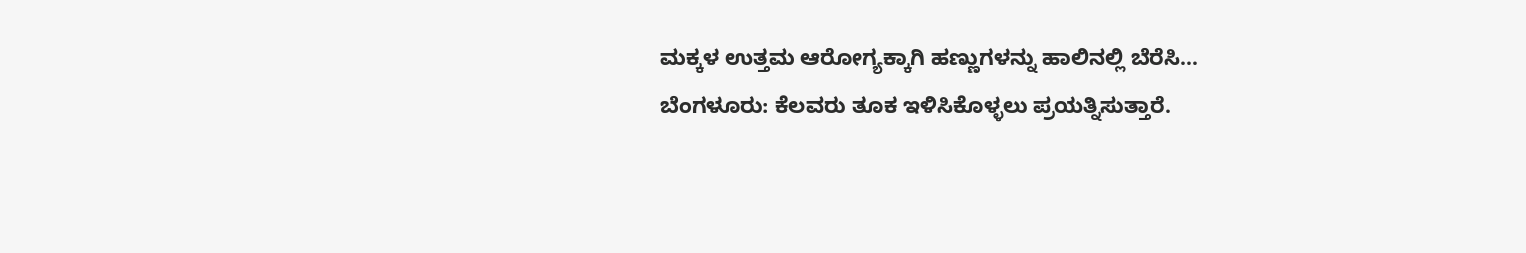ಮಕ್ಕಳ ಉತ್ತಮ ಆರೋಗ್ಯಕ್ಕಾಗಿ ಹಣ್ಣುಗಳನ್ನು ಹಾಲಿನಲ್ಲಿ ಬೆರೆಸಿ…
ಬೆಂಗಳೂರು: ಕೆಲವರು ತೂಕ ಇಳಿಸಿಕೊಳ್ಳಲು ಪ್ರಯತ್ನಿಸುತ್ತಾರೆ.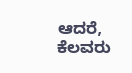ಆದರೆ, ಕೆಲವರು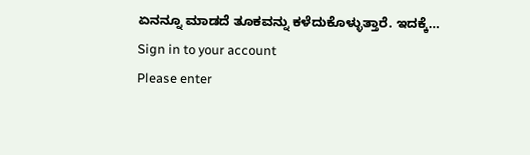ಏನನ್ನೂ ಮಾಡದೆ ತೂಕವನ್ನು ಕಳೆದುಕೊಳ್ಳುತ್ತಾರೆ. ಇದಕ್ಕೆ…
Sign in to your account
Please enter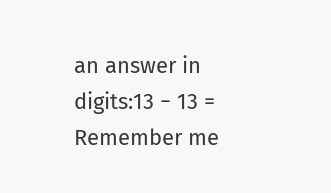an answer in digits:13 − 13 =
Remember me